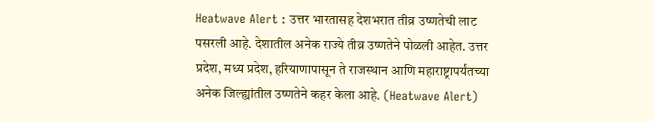Heatwave Alert : उत्तर भारतासह देशभरात तीव्र उष्णतेची लाट पसरली आहे. देशातील अनेक राज्ये तीव्र उष्णतेने पोळली आहेत. उत्तर प्रदेश, मध्य प्रदेश, हरियाणापासून ते राजस्थान आणि महाराष्ट्रापर्यंतच्या अनेक जिल्ह्यांतील उष्णतेने कहर केला आहे. (Heatwave Alert)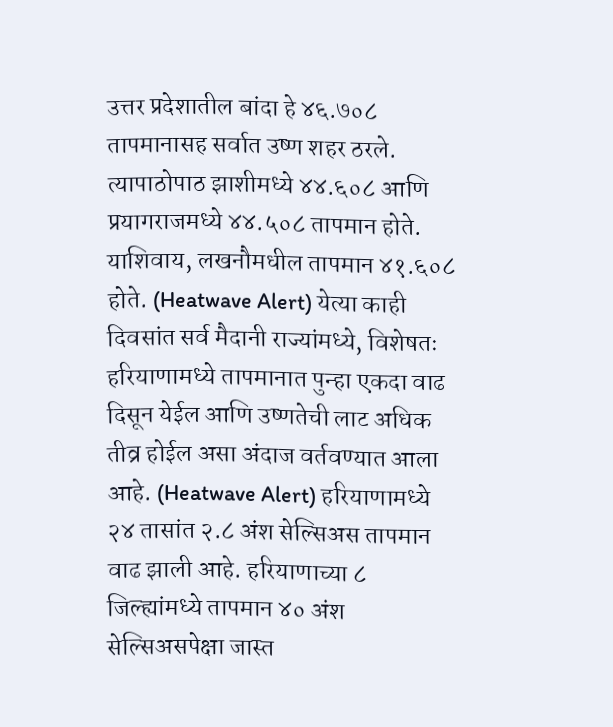उत्तर प्रदेशातील बांदा हे ४६.७०८ तापमानासह सर्वात उष्ण शहर ठरले. त्यापाठोपाठ झाशीमध्ये ४४.६०८ आणि प्रयागराजमध्ये ४४.५०८ तापमान होते. याशिवाय, लखनौमधील तापमान ४१.६०८ होते. (Heatwave Alert) येत्या काही दिवसांत सर्व मैदानी राज्यांमध्ये, विशेषतः हरियाणामध्ये तापमानात पुन्हा एकदा वाढ दिसून येईल आणि उष्णतेची लाट अधिक तीव्र होईल असा अंदाज वर्तवण्यात आला आहे. (Heatwave Alert) हरियाणामध्ये २४ तासांत २.८ अंश सेल्सिअस तापमान वाढ झाली आहे. हरियाणाच्या ८ जिल्ह्यांमध्ये तापमान ४० अंश सेल्सिअसपेक्षा जास्त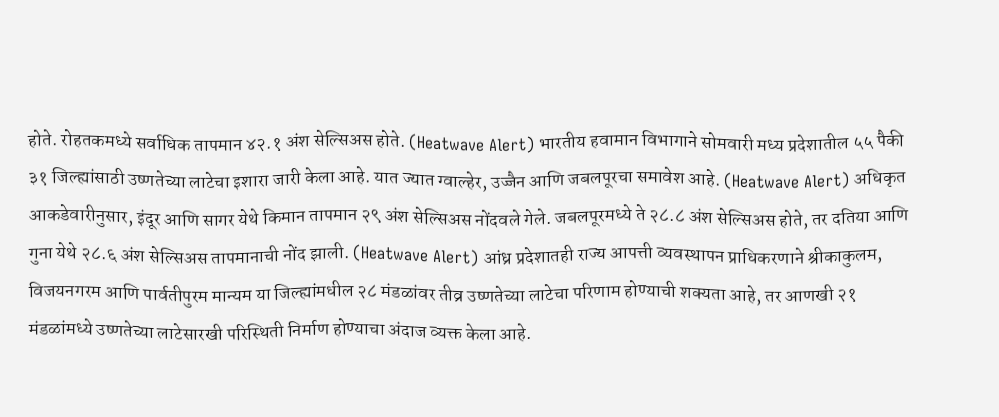होते. रोहतकमध्ये सर्वाधिक तापमान ४२.१ अंश सेल्सिअस होते. (Heatwave Alert) भारतीय हवामान विभागाने सोमवारी मध्य प्रदेशातील ५५ पैकी ३१ जिल्ह्यांसाठी उष्णतेच्या लाटेचा इशारा जारी केला आहे. यात ज्यात ग्वाल्हेर, उज्जैन आणि जबलपूरचा समावेश आहे. (Heatwave Alert) अधिकृत आकडेवारीनुसार, इंदूर आणि सागर येथे किमान तापमान २९ अंश सेल्सिअस नोंदवले गेले. जबलपूरमध्ये ते २८.८ अंश सेल्सिअस होते, तर दतिया आणि गुना येथे २८.६ अंश सेल्सिअस तापमानाची नोंद झाली. (Heatwave Alert) आंध्र प्रदेशातही राज्य आपत्ती व्यवस्थापन प्राधिकरणाने श्रीकाकुलम, विजयनगरम आणि पार्वतीपुरम मान्यम या जिल्ह्यांमधील २८ मंडळांवर तीव्र उष्णतेच्या लाटेचा परिणाम होण्याची शक्यता आहे, तर आणखी २१ मंडळांमध्ये उष्णतेच्या लाटेसारखी परिस्थिती निर्माण होण्याचा अंदाज व्यक्त केला आहे.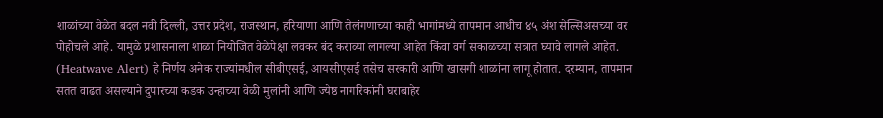शाळांच्या वेळेत बदल नवी दिल्ली, उत्तर प्रदेश, राजस्थान, हरियाणा आणि तेलंगणाच्या काही भागांमध्ये तापमान आधीच ४५ अंश सेल्सिअसच्या वर पोहोचले आहे. यामुळे प्रशासनाला शाळा नियोजित वेळेपेक्षा लवकर बंद कराव्या लागल्या आहेत किंवा वर्ग सकाळच्या सत्रात घ्यावे लागले आहेत. (Heatwave Alert) हे निर्णय अनेक राज्यांमधील सीबीएसई, आयसीएसई तसेच सरकारी आणि खासगी शाळांना लागू होतात. दरम्यान, तापमान सतत वाढत असल्याने दुपारच्या कडक उन्हाच्या वेळी मुलांनी आणि ज्येष्ठ नागरिकांनी घराबाहेर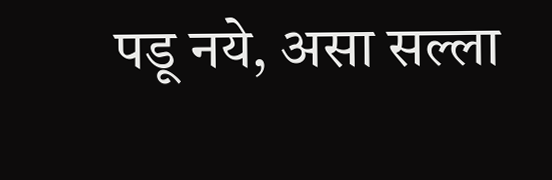पडू नये, असा सल्ला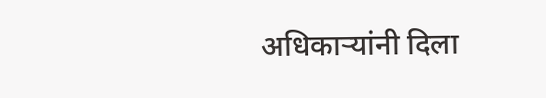अधिकाऱ्यांनी दिला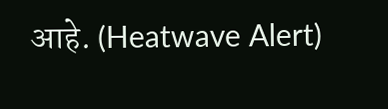आहे. (Heatwave Alert)